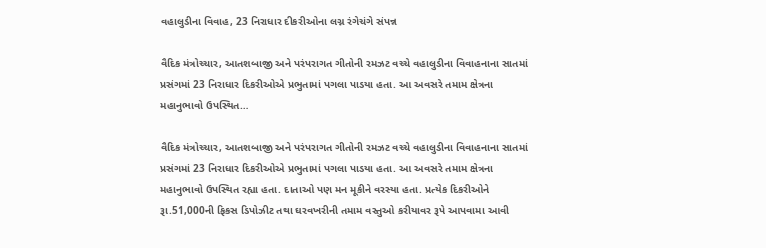વહાલુડીના વિવાહ, 23 નિરાધાર દીકરીઓના લગ્ન રંગેચંગે સંપન્ન

વૈદિક મંત્રોચ્ચાર, આતશબાજી અને પરંપરાગત ગીતોની રમઝટ વચ્ચે વહાલુડીના વિવાહનાના સાતમાં પ્રસંગમાં 23 નિરાધાર દિકરીઓએ પ્રભુતામાં પગલા પાડયા હતા. આ અવસરે તમામ ક્ષેત્રના મહાનુભાવો ઉપસ્થિત…

વૈદિક મંત્રોચ્ચાર, આતશબાજી અને પરંપરાગત ગીતોની રમઝટ વચ્ચે વહાલુડીના વિવાહનાના સાતમાં પ્રસંગમાં 23 નિરાધાર દિકરીઓએ પ્રભુતામાં પગલા પાડયા હતા. આ અવસરે તમામ ક્ષેત્રના મહાનુભાવો ઉપસ્થિત રહ્યા હતા. દાતાઓ પણ મન મૂકીને વરસ્યા હતા. પ્રત્યેક દિકરીઓને રૂા.51,000ની ફિકસ ડિપોઝીટ તથા ઘરવખરીની તમામ વસ્તુઓ કરીયાવર રૂપે આપવામા આવી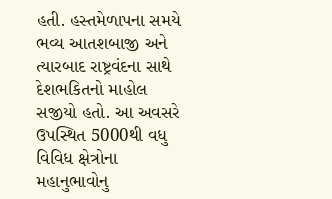હતી. હસ્તમેળાપના સમયે ભવ્ય આતશબાજી અને ત્યારબાદ રાષ્ટ્રવંદના સાથે દેશભકિતનો માહોલ સજીયો હતો. આ અવસરે ઉપસ્થિત 5000થી વધુ વિવિધ ક્ષેત્રોના મહાનુભાવોનુ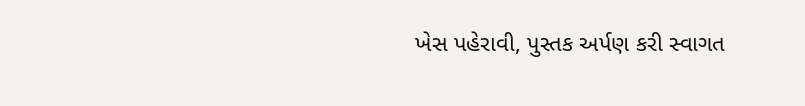ખેસ પહેરાવી, પુસ્તક અર્પણ કરી સ્વાગત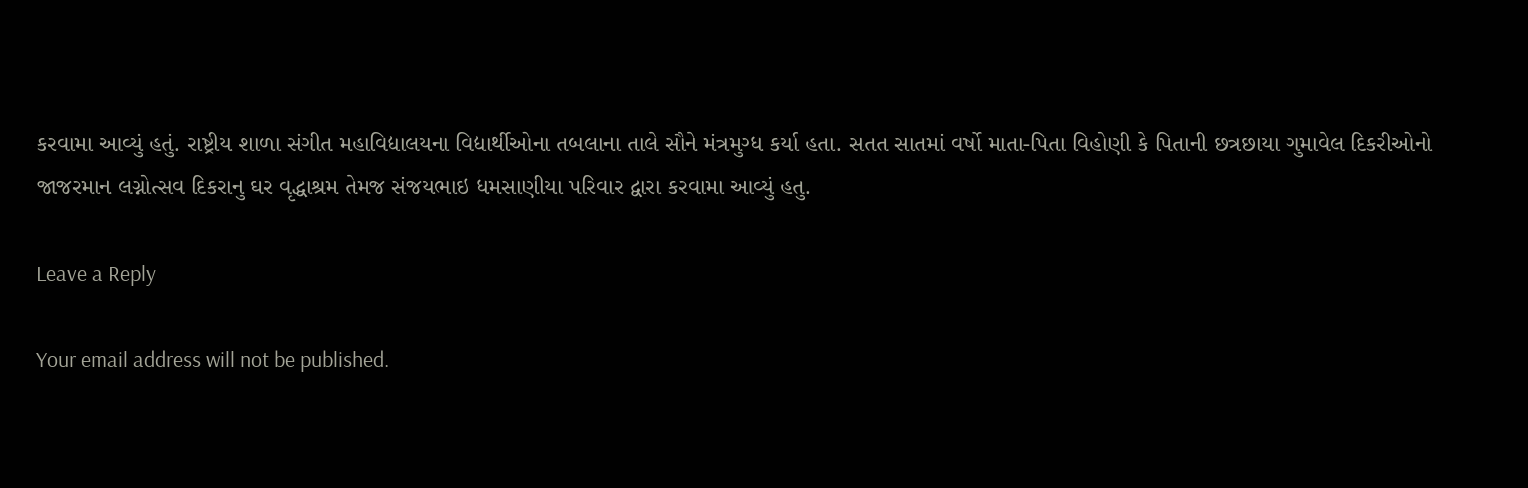કરવામા આવ્યું હતું. રાષ્ટ્રીય શાળા સંગીત મહાવિદ્યાલયના વિદ્યાર્થીઓના તબલાના તાલે સૌને મંત્રમુગ્ધ કર્યા હતા. સતત સાતમાં વર્ષો માતા-પિતા વિહોણી કે પિતાની છત્રછાયા ગુમાવેલ દિકરીઓનો જાજરમાન લગ્નોત્સવ દિકરાનુ ઘર વૃદ્ધાશ્રમ તેમજ સંજયભાઇ ધમસાણીયા પરિવાર દ્વારા કરવામા આવ્યું હતુ.

Leave a Reply

Your email address will not be published.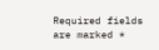Required fields are marked *